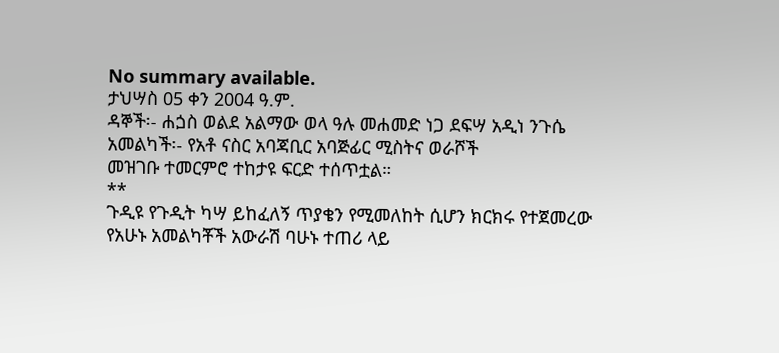No summary available.
ታህሣስ 05 ቀን 2004 ዓ.ም.
ዳኞች፡- ሐጏስ ወልደ አልማው ወላ ዓሉ መሐመድ ነጋ ደፍሣ አዲነ ንጉሴ አመልካች፡- የአቶ ናስር አባጃቢር አባጅፊር ሚስትና ወራሾች
መዝገቡ ተመርምሮ ተከታዩ ፍርድ ተሰጥቷል።
**
ጉዲዩ የጉዲት ካሣ ይከፈለኝ ጥያቄን የሚመለከት ሲሆን ክርክሩ የተጀመረው የአሁኑ አመልካቾች አውራሽ ባሁኑ ተጠሪ ላይ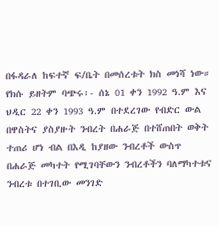በፋዳራለ ከፍተኛ ፍ/ቤት በመሰረቱት ክስ መነሻ ነው። የክሱ ይዘትም ባጭሩ፡- ሰኔ 01 ቀን 1992 ዓ.ም እና ህዲር 22 ቀን 1993 ዓ.ም በተደረገው የብድር ውል በዋስትና ያስያዙት ንብረት በሐራጅ በተሸጠበት ወቅት ተጠሪ ሆነ ብል በእዲ ከያዘው ንብረቶች ውስጥ በሐራጅ መካተት የሚገባቸውን ንብረቶችን ባለማካተቱና ንብረቱ በተገቢው መንገድ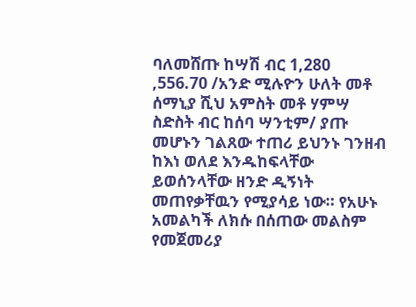ባለመሸጡ ከሣሽ ብር 1,280 ,556.70 /አንድ ሚሉዮን ሁለት መቶ ሰማኒያ ሺህ አምስት መቶ ሃምሣ ስድስት ብር ከሰባ ሣንቲም/ ያጡ መሆኑን ገልጸው ተጠሪ ይህንኑ ገንዘብ ከእነ ወለደ እንዱከፍላቸው ይወሰንላቸው ዘንድ ዲኝነት መጠየቃቸዉን የሚያሳይ ነው። የአሁኑ አመልካች ለክሱ በሰጠው መልስም የመጀመሪያ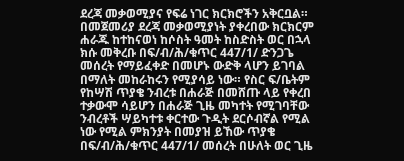ደረጃ መቃወሚያና የፍሬ ነገር ክርክሮችን አቅርቧል። በመጀመሪያ ደረጃ መቃወሚያነት ያቀረበው ክርክርም ሐራጁ ከተከናወነ ከሶስት ዓመት ከስድስት ወር በኋላ ክሱ መቅረቡ በፍ/ብ/ሕ/ቁጥር 447/1/ ድንጋጌ መሰረት የማይፈቀድ በመሆኑ ውድቅ ላሆን ይገባል በማለት መከራከሩን የሚያሳይ ነው። የስር ፍ/ቤትም የከሣሽ ጥያቄ ንብረቱ በሐራጅ በመሸጡ ላይ የቀረበ ተቃውሞ ሳይሆን በሐራጅ ጊዜ መካተት የሚገባቸው ንብረቶች ሣይካተቱ ቀርተው ጉዲት ደርሶብኛል የሚል ነው የሚል ምክንያት በመያዝ ይኸው ጥያቄ በፍ/ብ/ሕ/ቁጥር 447/1/ መሰረት በሁለት ወር ጊዜ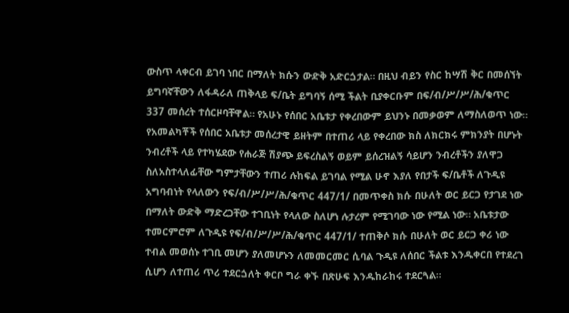ውስጥ ላቀርብ ይገባ ነበር በማለት ክሱን ውድቅ አድርጏታል። በዚህ ብይን የስር ከሣሽ ቅር በመሰኘት ይግባኛቸውን ለፋዳራለ ጠቅላይ ፍ/ቤት ይግባኝ ሰሚ ችልት ቢያቀርቡም በፍ/ብ/ሥ/ሥ/ሕ/ቁጥር 337 መሰረት ተሰርዞባቸዋል። የአሁኑ የሰበር አቤቱታ የቀረበውም ይህንኑ በመቃወም ለማስለወጥ ነው።
የአመልካቾች የሰበር አቤቱታ መሰረታዊ ይዘትም በተጠሪ ላይ የቀረበው ክስ ለክርክሩ ምክንያት በሆኑት ንብረቶች ላይ የተካሄደው የሐራጅ ሽያጭ ይፍረስልኝ ወይም ይሰረዝልኝ ሳይሆን ንብረቶችን ያለዋጋ ስለአስተላለፊቸው ግምታቸውን ተጠሪ ሉከፍል ይገባል የሚል ሁኖ እያለ የበታች ፍ/ቤቶች ለጉዲዩ አግባብነት የላለውን የፍ/ብ/ሥ/ሥ/ሕ/ቁጥር 447/1/ በመጥቀስ ክሱ በሁለት ወር ይርጋ የታገደ ነው በማለት ውድቅ ማድረጋቸው ተገቢነት የላለው ስለሆነ ሉታረም የሚገባው ነው የሚል ነው። አቤቱታው ተመርምሮም ለጉዲዩ የፍ/ብ/ሥ/ሥ/ሕ/ቁጥር 447/1/ ተጠቅሶ ክሱ በሁለት ወር ይርጋ ቀሪ ነው ተብል መወሰኑ ተገቢ መሆን ያለመሆኑን ለመመርመር ሲባል ጉዲዩ ለሰበር ችልቱ እንዱቀርበ የተደረገ ሲሆን ለተጠሪ ጥሪ ተደርጏለት ቀርቦ ግራ ቀኙ በጽሁፍ እንዱከራከሩ ተደርጓል።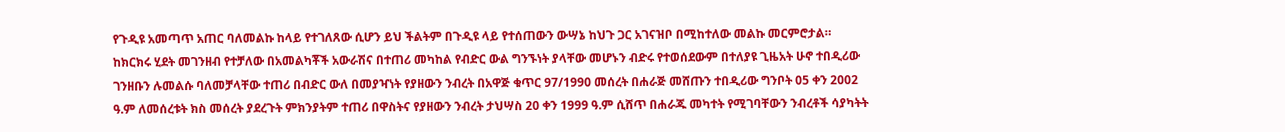የጉዲዩ አመጣጥ አጠር ባለመልኩ ከላይ የተገለጸው ሲሆን ይህ ችልትም በጉዲዩ ላይ የተሰጠውን ውሣኔ ከህጉ ጋር አገናዝቦ በሚከተለው መልኩ መርምሮታል።
ከክርክሩ ሂደት መገንዘብ የተቻለው በአመልካቾች አውራሽና በተጠሪ መካከል የብድር ውል ግንኙነት ያላቸው መሆኑን ብድሩ የተወሰደውም በተለያዩ ጊዜአት ሁኖ ተበዲሪው ገንዘቡን ሉመልሱ ባለመቻላቸው ተጠሪ በብድር ውለ በመያዣነት የያዘውን ንብረት በአዋጅ ቁጥር 97/1990 መሰረት በሐራጅ መሸጡን ተበዲሪው ግንቦት 05 ቀን 2002 ዓ.ም ለመሰረቱት ክስ መሰረት ያደረጉት ምክንያትም ተጠሪ በዋስትና የያዘውን ንብረት ታህሣስ 20 ቀን 1999 ዓ.ም ሲሸጥ በሐራጁ መካተት የሚገባቸውን ንብረቶች ሳያካትት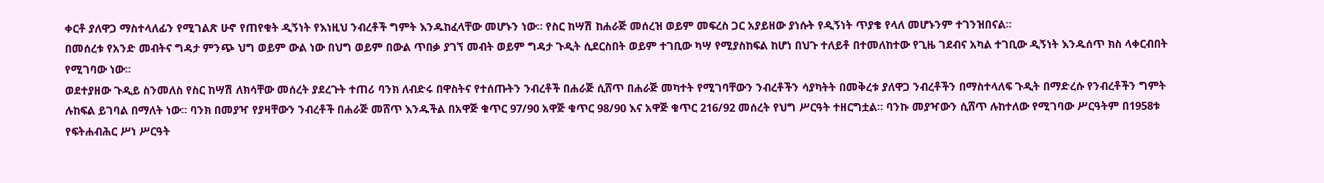ቀርቶ ያለዋጋ ማስተላለፊን የሚገልጽ ሁኖ የጠየቁት ዲኝነት የእነዚህ ንብረቶች ግምት እንዱከፈላቸው መሆኑን ነው። የስር ከሣሽ ከሐራጅ መሰረዝ ወይም መፍረስ ጋር አያይዘው ያነሱት የዲኝነት ጥያቄ የላለ መሆኑንም ተገንዝበናል።
በመሰረቱ የአንድ መብትና ግዳታ ምንጭ ህግ ወይም ውል ነው በህግ ወይም በውል ጥበቃ ያገኘ መብት ወይም ግዳታ ጉዲት ሲደርስበት ወይም ተገቢው ካሣ የሚያስከፍል ከሆነ በህጉ ተለይቶ በተመለከተው የጊዜ ገደብና አካል ተገቢው ዲኝነት እንዱሰጥ ክስ ላቀርብበት የሚገባው ነው።
ወደተያዘው ጉዲይ ስንመለስ የስር ከሣሽ ለክሳቸው መሰረት ያደረጉት ተጠሪ ባንክ ለብድሩ በዋስትና የተሰጡትን ንብረቶች በሐራጅ ሲሸጥ በሐራጅ መካተት የሚገባቸውን ንብረቶችን ሳያካትት በመቅረቱ ያለዋጋ ንብረቶችን በማስተላለፍ ጉዲት በማድረሱ የንብረቶችን ግምት ሉከፍል ይገባል በማለት ነው። ባንክ በመያዣ የያዛቸውን ንብረቶች በሐራጅ መሸጥ እንዱችል በአዋጅ ቁጥር 97/90 አዋጅ ቁጥር 98/90 እና አዋጅ ቁጥር 216/92 መሰረት የህግ ሥርዓት ተዘርግቷል። ባንኩ መያዣውን ሲሸጥ ሉከተለው የሚገባው ሥርዓትም በ1958ቱ የፍትሐብሕር ሥነ ሥርዓት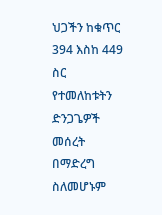ህጋችን ከቁጥር 394 እስከ 449 ስር የተመለከቱትን ድንጋጌዎች መሰረት በማድረግ ስለመሆኑም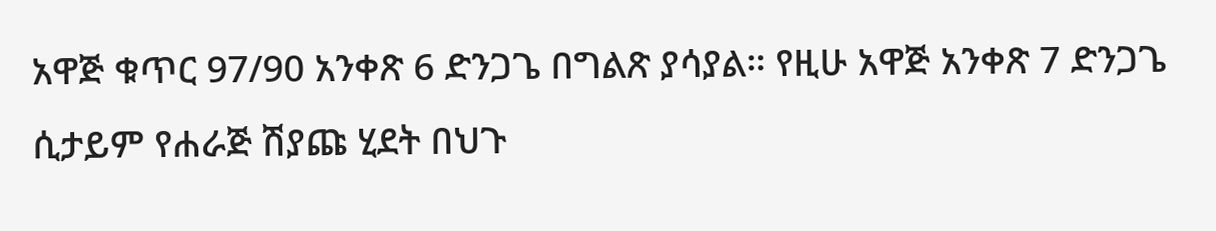አዋጅ ቁጥር 97/90 አንቀጽ 6 ድንጋጌ በግልጽ ያሳያል። የዚሁ አዋጅ አንቀጽ 7 ድንጋጌ ሲታይም የሐራጅ ሽያጩ ሂደት በህጉ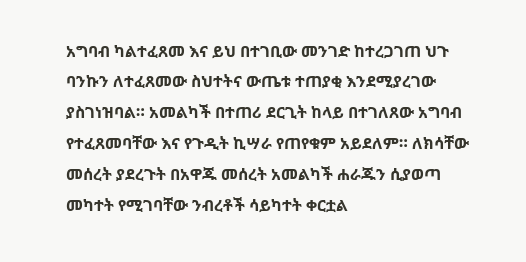አግባብ ካልተፈጸመ እና ይህ በተገቢው መንገድ ከተረጋገጠ ህጉ ባንኩን ለተፈጸመው ስህተትና ውጤቱ ተጠያቂ እንደሚያረገው ያስገነዝባል። አመልካች በተጠሪ ደርጊት ከላይ በተገለጸው አግባብ የተፈጸመባቸው እና የጉዲት ኪሣራ የጠየቁም አይደለም። ለክሳቸው መሰረት ያደረጉት በአዋጁ መሰረት አመልካች ሐራጁን ሲያወጣ መካተት የሚገባቸው ንብረቶች ሳይካተት ቀርቷል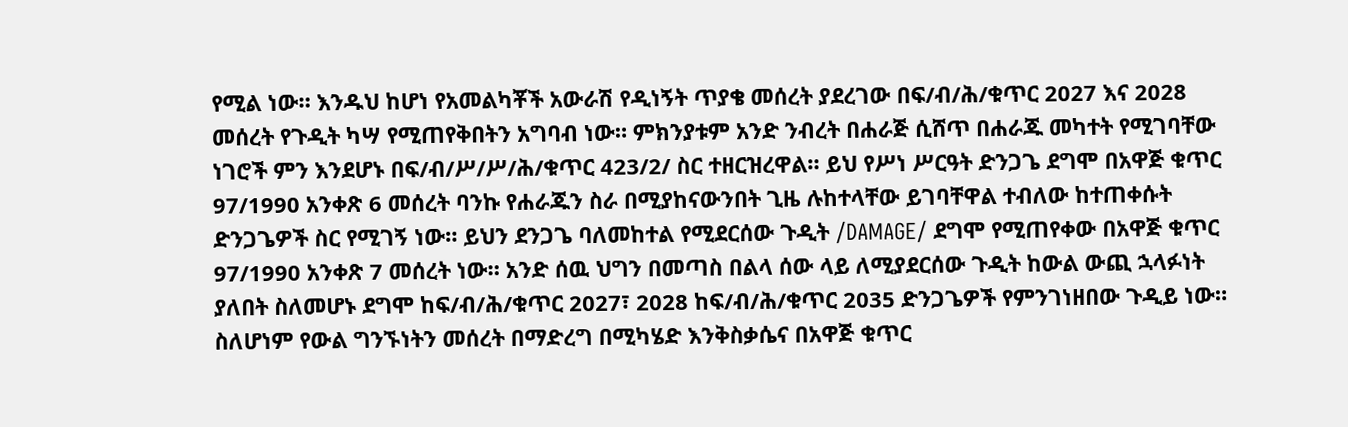የሚል ነው። እንዱህ ከሆነ የአመልካቾች አውራሽ የዲነኝት ጥያቄ መሰረት ያደረገው በፍ/ብ/ሕ/ቁጥር 2027 እና 2028 መሰረት የጉዲት ካሣ የሚጠየቅበትን አግባብ ነው። ምክንያቱም አንድ ንብረት በሐራጅ ሲሸጥ በሐራጁ መካተት የሚገባቸው ነገሮች ምን እንደሆኑ በፍ/ብ/ሥ/ሥ/ሕ/ቁጥር 423/2/ ስር ተዘርዝረዋል። ይህ የሥነ ሥርዓት ድንጋጌ ደግሞ በአዋጅ ቁጥር 97/1990 አንቀጽ 6 መሰረት ባንኩ የሐራጁን ስራ በሚያከናውንበት ጊዜ ሉከተላቸው ይገባቸዋል ተብለው ከተጠቀሱት ድንጋጌዎች ስር የሚገኝ ነው። ይህን ደንጋጌ ባለመከተል የሚደርሰው ጉዲት /DAMAGE/ ደግሞ የሚጠየቀው በአዋጅ ቁጥር 97/1990 አንቀጽ 7 መሰረት ነው። አንድ ሰዉ ህግን በመጣስ በልላ ሰው ላይ ለሚያደርሰው ጉዲት ከውል ውጪ ኋላፉነት ያለበት ስለመሆኑ ደግሞ ከፍ/ብ/ሕ/ቁጥር 2027፣ 2028 ከፍ/ብ/ሕ/ቁጥር 2035 ድንጋጌዎች የምንገነዘበው ጉዲይ ነው። ስለሆነም የውል ግንኙነትን መሰረት በማድረግ በሚካሄድ እንቅስቃሴና በአዋጅ ቁጥር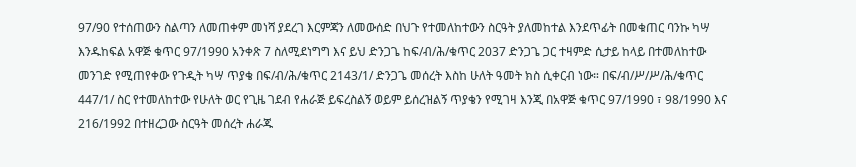97/90 የተሰጠውን ስልጣን ለመጠቀም መነሻ ያደረገ እርምጃን ለመውሰድ በህጉ የተመለከተውን ስርዓት ያለመከተል እንደጥፊት በመቁጠር ባንኩ ካሣ እንዱከፍል አዋጅ ቁጥር 97/1990 አንቀጽ 7 ስለሚደነግግ እና ይህ ድንጋጌ ከፍ/ብ/ሕ/ቁጥር 2037 ድንጋጌ ጋር ተዛምድ ሲታይ ከላይ በተመለከተው መንገድ የሚጠየቀው የጉዲት ካሣ ጥያቄ በፍ/ብ/ሕ/ቁጥር 2143/1/ ድንጋጌ መሰረት እስከ ሁለት ዓመት ክስ ሲቀርብ ነው። በፍ/ብ/ሥ/ሥ/ሕ/ቁጥር 447/1/ ስር የተመለከተው የሁለት ወር የጊዜ ገደብ የሐራጅ ይፍረስልኝ ወይም ይሰረዝልኝ ጥያቄን የሚገዛ እንጂ በአዋጅ ቁጥር 97/1990 ፣ 98/1990 እና 216/1992 በተዘረጋው ስርዓት መሰረት ሐራጁ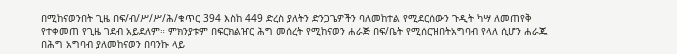በሚከናወንበት ጊዜ በፍ/ብ/ሥ/ሥ/ሕ/ቁጥር 394 እስከ 449 ድረስ ያለትን ድንጋጌዎችን ባለመከተል የሚደርሰውን ጉዲት ካሣ ለመጠየቅ የተቀመጠ የጊዜ ገደብ አይደለም። ምክንያቱም በፍርክልዠር ሕግ መሰረት የሚከናወን ሐራጅ በፍ/ቤት የሚሰርዝበትአግባብ የላለ ሲሆን ሐራጁ በሕግ አግባብ ያለመከናወን በባንኩ ላይ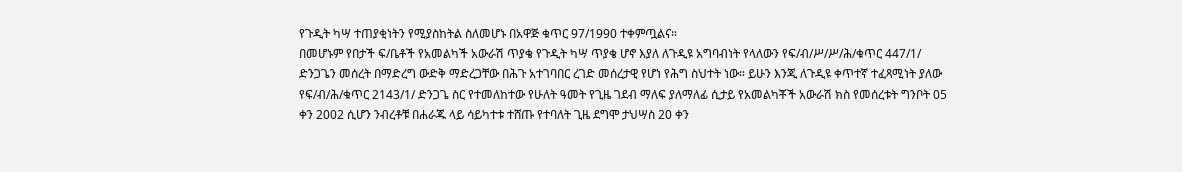የጉዲት ካሣ ተጠያቂነትን የሚያስከትል ስለመሆኑ በአዋጅ ቁጥር 97/1990 ተቀምጧልና።
በመሆኑም የበታች ፍ/ቤቶች የአመልካች አውራሽ ጥያቄ የጉዲት ካሣ ጥያቄ ሆኖ እያለ ለጉዲዩ አግባብነት የላለውን የፍ/ብ/ሥ/ሥ/ሕ/ቁጥር 447/1/ ድንጋጌን መሰረት በማድረግ ውድቅ ማድረጋቸው በሕጉ አተገባበር ረገድ መሰረታዊ የሆነ የሕግ ስህተት ነው። ይሁን እንጂ ለጉዲዩ ቀጥተኛ ተፈጻሚነት ያለው የፍ/ብ/ሕ/ቁጥር 2143/1/ ድንጋጌ ስር የተመለከተው የሁለት ዓመት የጊዜ ገደብ ማለፍ ያለማለፊ ሲታይ የአመልካቾች አውራሽ ክስ የመሰረቱት ግንቦት 05 ቀን 2002 ሲሆን ንብረቶቹ በሐራጁ ላይ ሳይካተቱ ተሸጡ የተባለት ጊዜ ደግሞ ታህሣስ 20 ቀን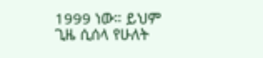1999 ነው። ይህም ጊዜ ሲሰላ የሁለት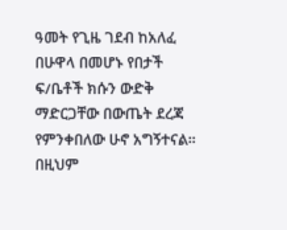ዓመት የጊዜ ገደብ ከአለፈ በሁዋላ በመሆኑ የበታች ፍ/ቤቶች ክሱን ውድቅ ማድርጋቸው በውጤት ደረጃ የምንቀበለው ሁኖ አግኝተናል። በዚህም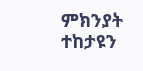ምክንያት ተከታዩን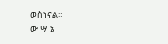ወስነናል።
ው ሣ ኔ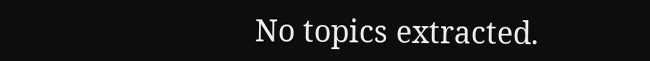No topics extracted.